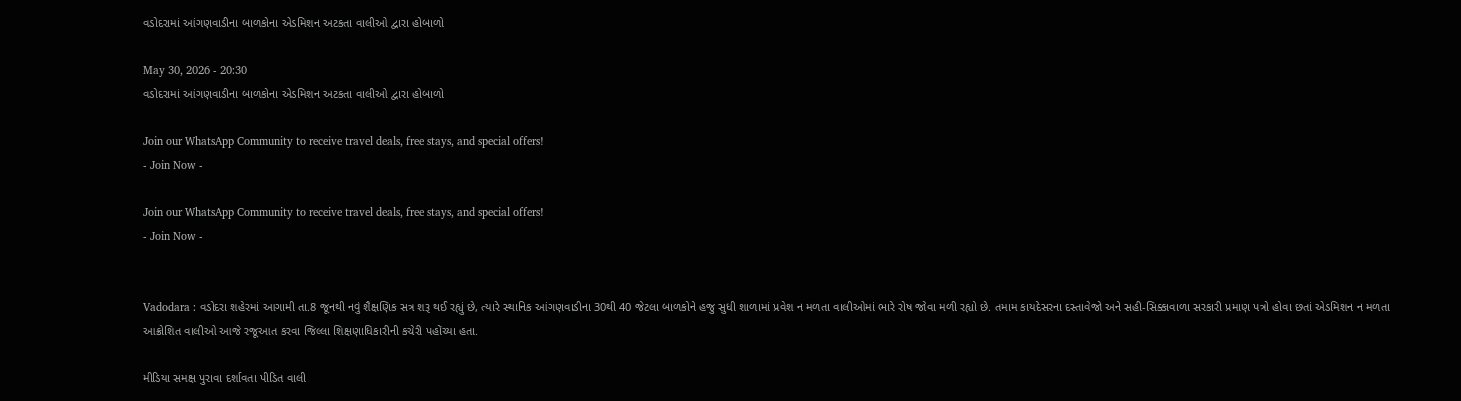વડોદરામાં આંગણવાડીના બાળકોના એડમિશન અટકતા વાલીઓ દ્વારા હોબાળો

May 30, 2026 - 20:30
વડોદરામાં આંગણવાડીના બાળકોના એડમિશન અટકતા વાલીઓ દ્વારા હોબાળો

Join our WhatsApp Community to receive travel deals, free stays, and special offers!
- Join Now -

Join our WhatsApp Community to receive travel deals, free stays, and special offers!
- Join Now -


Vadodara : વડોદરા શહેરમાં આગામી તા.8 જૂનથી નવું શૈક્ષણિક સત્ર શરૂ થઈ રહ્યું છે, ત્યારે સ્થાનિક આંગણવાડીના 30થી 40 જેટલા બાળકોને હજુ સુધી શાળામાં પ્રવેશ ન મળતા વાલીઓમાં ભારે રોષ જોવા મળી રહ્યો છે. તમામ કાયદેસરના દસ્તાવેજો અને સહી-સિક્કાવાળા સરકારી પ્રમાણ પત્રો હોવા છતાં એડમિશન ન મળતા આક્રોશિત વાલીઓ આજે રજૂઆત કરવા જિલ્લા શિક્ષણાધિકારીની કચેરી પહોંચ્યા હતા.

મીડિયા સમક્ષ પુરાવા દર્શાવતા પીડિત વાલી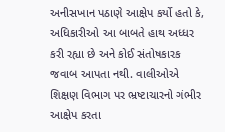અનીસખાન પઠાણે આક્ષેપ કર્યો હતો કે, અધિકારીઓ આ બાબતે હાથ અધ્ધર કરી રહ્યા છે અને કોઈ સંતોષકારક જવાબ આપતા નથી. વાલીઓએ શિક્ષણ વિભાગ પર ભ્રષ્ટાચારનો ગંભીર આક્ષેપ કરતા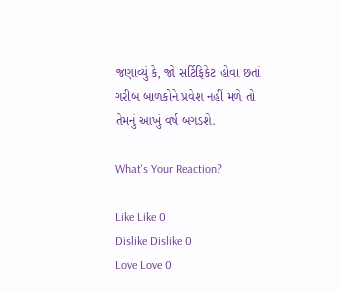જણાવ્યું કે, જો સર્ટિફિકેટ હોવા છતાં ગરીબ બાળકોને પ્રવેશ નહીં મળે તો તેમનું આખું વર્ષ બગડશે.

What's Your Reaction?

Like Like 0
Dislike Dislike 0
Love Love 0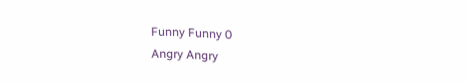Funny Funny 0
Angry Angry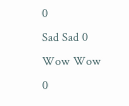0
Sad Sad 0
Wow Wow 0